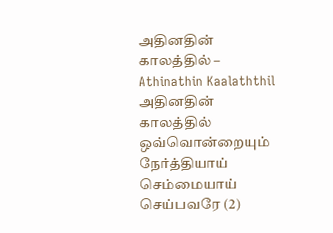அதினதின் காலத்தில் – Athinathin Kaalaththil
அதினதின் காலத்தில் ஒவ்வொன்றையும்
நேர்த்தியாய் செம்மையாய் செய்பவரே (2)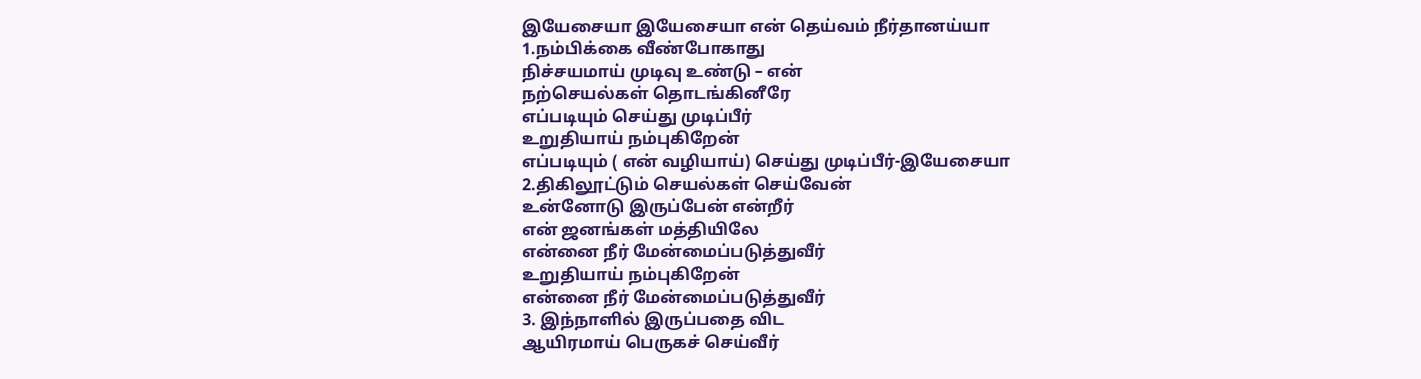இயேசையா இயேசையா என் தெய்வம் நீர்தானய்யா
1.நம்பிக்கை வீண்போகாது
நிச்சயமாய் முடிவு உண்டு – என்
நற்செயல்கள் தொடங்கினீரே
எப்படியும் செய்து முடிப்பீர்
உறுதியாய் நம்புகிறேன்
எப்படியும் ( என் வழியாய்) செய்து முடிப்பீர்-இயேசையா
2.திகிலூட்டும் செயல்கள் செய்வேன்
உன்னோடு இருப்பேன் என்றீர்
என் ஜனங்கள் மத்தியிலே
என்னை நீர் மேன்மைப்படுத்துவீர்
உறுதியாய் நம்புகிறேன்
என்னை நீர் மேன்மைப்படுத்துவீர்
3. இந்நாளில் இருப்பதை விட
ஆயிரமாய் பெருகச் செய்வீர்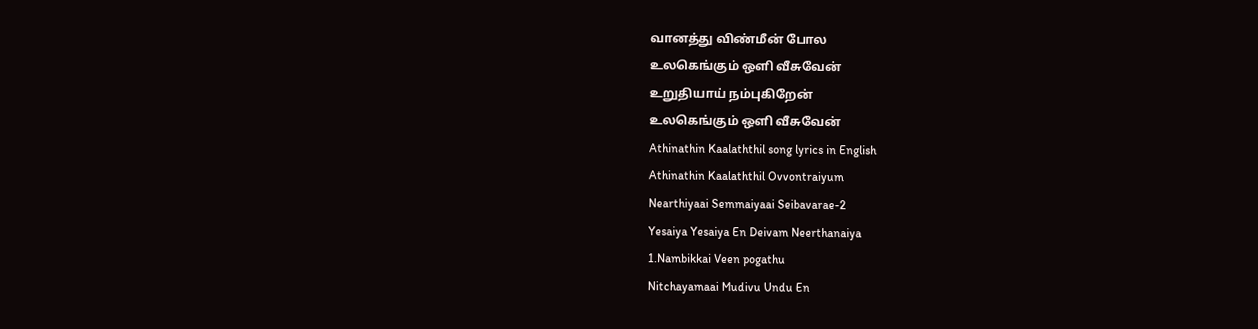வானத்து விண்மீன் போல
உலகெங்கும் ஒளி வீசுவேன்
உறுதியாய் நம்புகிறேன்
உலகெங்கும் ஒளி வீசுவேன்
Athinathin Kaalaththil song lyrics in English
Athinathin Kaalaththil Ovvontraiyum
Nearthiyaai Semmaiyaai Seibavarae-2
Yesaiya Yesaiya En Deivam Neerthanaiya
1.Nambikkai Veen pogathu
Nitchayamaai Mudivu Undu En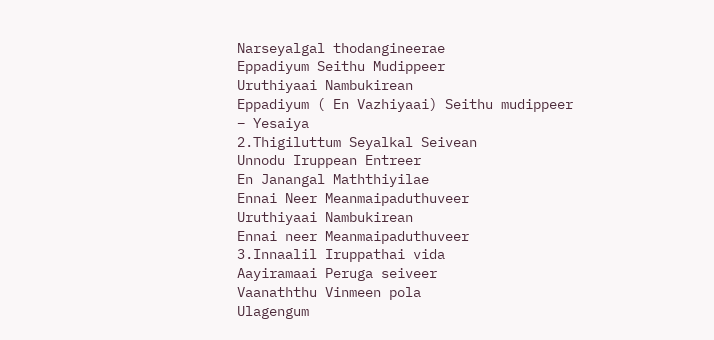Narseyalgal thodangineerae
Eppadiyum Seithu Mudippeer
Uruthiyaai Nambukirean
Eppadiyum ( En Vazhiyaai) Seithu mudippeer – Yesaiya
2.Thigiluttum Seyalkal Seivean
Unnodu Iruppean Entreer
En Janangal Maththiyilae
Ennai Neer Meanmaipaduthuveer
Uruthiyaai Nambukirean
Ennai neer Meanmaipaduthuveer
3.Innaalil Iruppathai vida
Aayiramaai Peruga seiveer
Vaanaththu Vinmeen pola
Ulagengum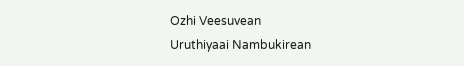Ozhi Veesuvean
Uruthiyaai Nambukirean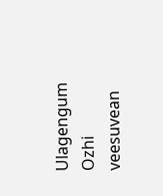Ulagengum Ozhi veesuvean